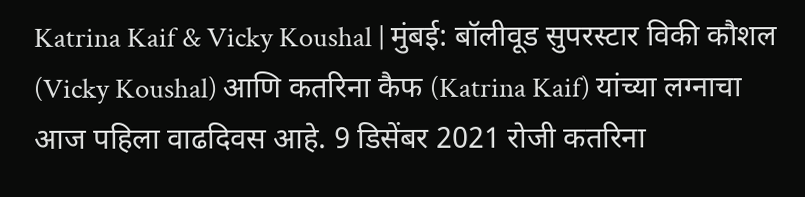Katrina Kaif & Vicky Koushal | मुंबई: बॉलीवूड सुपरस्टार विकी कौशल (Vicky Koushal) आणि कतरिना कैफ (Katrina Kaif) यांच्या लग्नाचा आज पहिला वाढदिवस आहे. 9 डिसेंबर 2021 रोजी कतरिना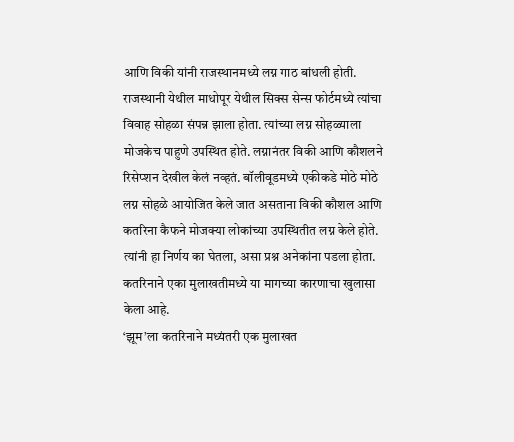आणि विकी यांनी राजस्थानमध्ये लग्न गाठ बांधली होती. राजस्थानी येथील माधोपूर येथील सिक्स सेन्स फोर्टमध्ये त्यांचा विवाह सोहळा संपन्न झाला होता. त्यांच्या लग्न सोहळ्याला मोजकेच पाहुणे उपस्थित होते. लग्नानंतर विकी आणि कौशलने रिसेप्शन देखील केलं नव्हतं. बॉलीवूडमध्ये एकीकडे मोठे मोठे लग्न सोहळे आयोजित केले जात असताना विकी कौशल आणि कतरिना कैफने मोजक्या लोकांच्या उपस्थितीत लग्न केले होते. त्यांनी हा निर्णय का घेतला, असा प्रश्न अनेकांना पडला होता. कतरिनाने एका मुलाखतीमध्ये या मागच्या कारणाचा खुलासा केला आहे.
‘झूम’ला कतरिनाने मध्यंतरी एक मुलाखत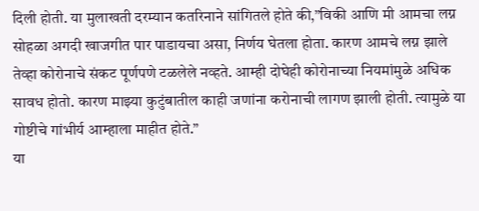दिली होती. या मुलाखती दरम्यान कतरिनाने सांगितले होते की,”विकी आणि मी आमचा लग्न सोहळा अगदी खाजगीत पार पाडायचा असा, निर्णय घेतला होता. कारण आमचे लग्न झाले तेव्हा कोरोनाचे संकट पूर्णपणे टळलेले नव्हते. आम्ही दोघेही कोरोनाच्या नियमांमुळे अधिक सावध होतो. कारण माझ्या कुटुंबातील काही जणांना करोनाची लागण झाली होती. त्यामुळे या गोष्टीचे गांभीर्य आम्हाला माहीत होते.”
या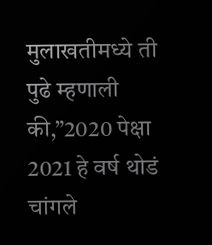मुलाखतीमध्ये ती पुढे म्हणाली की,”2020 पेक्षा 2021 हे वर्ष थोडं चांगले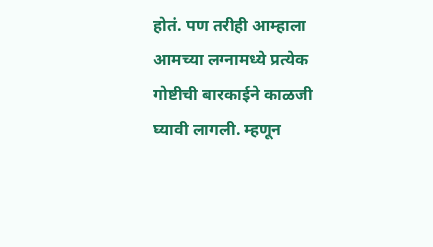होतं. पण तरीही आम्हाला आमच्या लग्नामध्ये प्रत्येक गोष्टीची बारकाईने काळजी घ्यावी लागली. म्हणून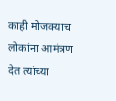काही मोजक्याच लोकांना आमंत्रण देत त्यांच्या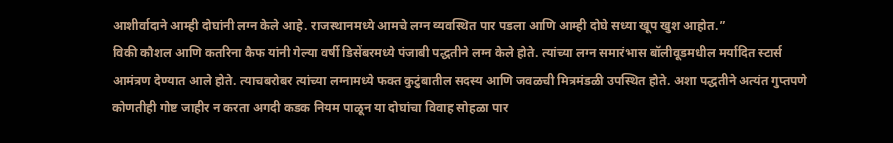आशीर्वादाने आम्ही दोघांनी लग्न केले आहे. राजस्थानमध्ये आमचे लग्न व्यवस्थित पार पडला आणि आम्ही दोघे सध्या खूप खुश आहोत.”
विकी कौशल आणि कतरिना कैफ यांनी गेल्या वर्षी डिसेंबरमध्ये पंजाबी पद्धतीने लग्न केले होते. त्यांच्या लग्न समारंभास बॉलीवूडमधील मर्यादित स्टार्स आमंत्रण देण्यात आले होते. त्याचबरोबर त्यांच्या लग्नामध्ये फक्त कुटुंबातील सदस्य आणि जवळची मित्रमंडळी उपस्थित होते. अशा पद्धतीने अत्यंत गुप्तपणे कोणतीही गोष्ट जाहीर न करता अगदी कडक नियम पाळून या दोघांचा विवाह सोहळा पार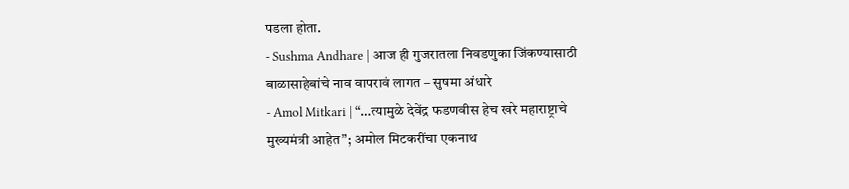पडला होता.
- Sushma Andhare | आज ही गुजरातला निवडणुका जिंकण्यासाठी बाळासाहेबांचे नाव वापरावं लागत – सुषमा अंधारे
- Amol Mitkari | “…त्यामुळे देवेंद्र फडणवीस हेच खरे महाराष्ट्राचे मुख्यमंत्री आहेत”; अमोल मिटकरींचा एकनाथ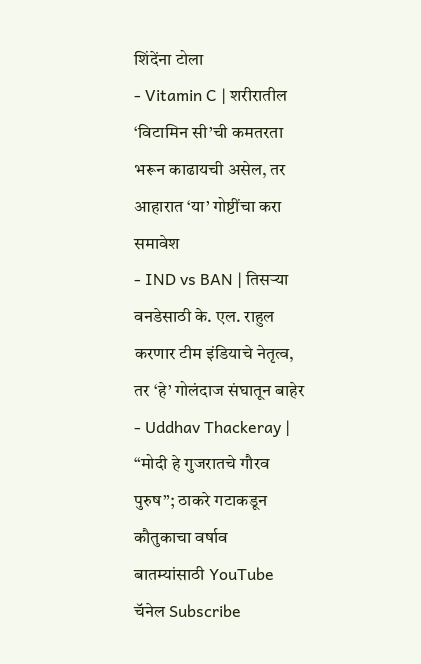शिंदेंना टोला
- Vitamin C | शरीरातील ‘विटामिन सी’ची कमतरता भरून काढायची असेल, तर आहारात ‘या’ गोष्टींचा करा समावेश
- IND vs BAN | तिसऱ्या वनडेसाठी के. एल. राहुल करणार टीम इंडियाचे नेतृत्व, तर ‘हे’ गोलंदाज संघातून बाहेर
- Uddhav Thackeray | “मोदी हे गुजरातचे गौरव पुरुष”; ठाकरे गटाकडून कौतुकाचा वर्षाव
बातम्यांसाठी YouTube चॅनेल Subscribe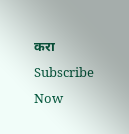करा
Subscribe Now